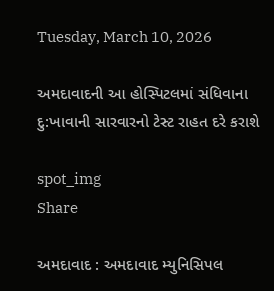Tuesday, March 10, 2026

અમદાવાદની આ હોસ્પિટલમાં સંધિવાના દુ:ખાવાની સારવારનો ટેસ્ટ રાહત દરે કરાશે

spot_img
Share

અમદાવાદ : અમદાવાદ મ્યુનિસિપલ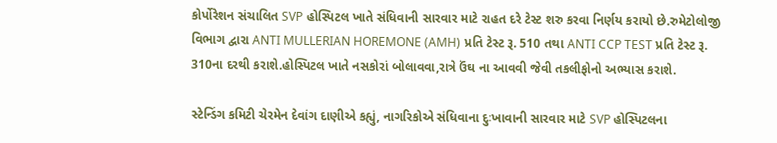કોર્પોરેશન સંચાલિત SVP હોસ્પિટલ ખાતે સંધિવાની સારવાર માટે રાહત દરે ટેસ્ટ શરુ કરવા નિર્ણય કરાયો છે.રુમેટોલોજી વિભાગ દ્વારા ANTI MULLERIAN HOREMONE (AMH) પ્રતિ ટેસ્ટ રૂ. 510 તથા ANTI CCP TEST પ્રતિ ટેસ્ટ રૂ. 310ના દરથી કરાશે.હોસ્પિટલ ખાતે નસકોરાં બોલાવવા,રાત્રે ઉંઘ ના આવવી જેવી તકલીફોનો અભ્યાસ કરાશે.

સ્ટેન્ડિંગ કમિટી ચેરમેન દેવાંગ દાણીએ કહ્યું, નાગરિકોએ સંધિવાના દુઃખાવાની સારવાર માટે SVP હોસ્પિટલના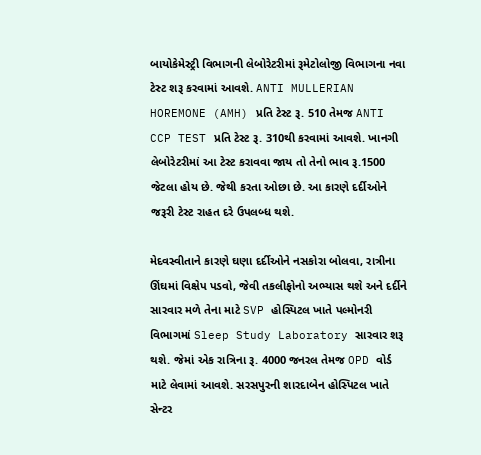બાયોકેમેસ્ટ્રી વિભાગની લેબોરેટરીમાં રૂમેટોલોજી વિભાગના નવા ટેસ્ટ શરૂ કરવામાં આવશે. ANTI MULLERIAN HOREMONE (AMH) પ્રતિ ટેસ્ટ રૂ. 510 તેમજ ANTI CCP TEST પ્રતિ ટેસ્ટ રૂ. 310થી કરવામાં આવશે. ખાનગી લેબોરેટરીમાં આ ટેસ્ટ કરાવવા જાય તો તેનો ભાવ રૂ.1500 જેટલા હોય છે. જેથી કરતા ઓછા છે. આ કારણે દર્દીઓને જરૂરી ટેસ્ટ રાહત દરે ઉપલબ્ધ થશે.

મેદવસ્વીતાને કારણે ઘણા દર્દીઓને નસકોરા બોલવા, રાત્રીના ઊંઘમાં વિક્ષેપ પડવો, જેવી તકલીફોનો અભ્યાસ થશે અને દર્દીને સારવાર મળે તેના માટે SVP હોસ્પિટલ ખાતે પલ્મોનરી વિભાગમાં Sleep Study Laboratory સારવાર શરૂ થશે. જેમાં એક રાત્રિના રૂ. 4000 જનરલ તેમજ OPD વોર્ડ માટે લેવામાં આવશે. સરસપુરની શારદાબેન હોસ્પિટલ ખાતે સેન્ટર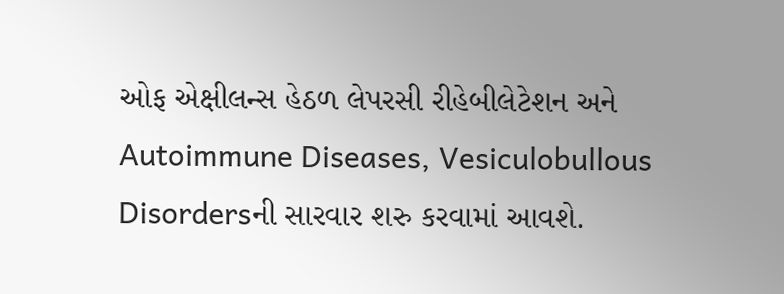ઓફ એક્ષીલન્સ હેઠળ લેપરસી રીહેબીલેટેશન અને Autoimmune Diseases, Vesiculobullous Disordersની સારવાર શરુ કરવામાં આવશે.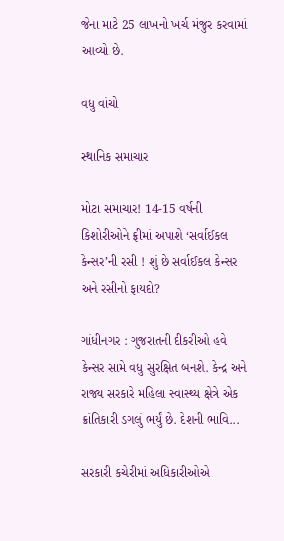જેના માટે 25 લાખનો ખર્ચ મંજુર કરવામાં આવ્યો છે.

વધુ વાંચો

સ્થાનિક સમાચાર

મોટા સમાચાર! 14-15 વર્ષની કિશોરીઓને ફ્રીમાં અપાશે ‘સર્વાઈકલ કેન્સર’ની રસી ! શું છે સર્વાઈકલ કેન્સર અને રસીનો ફાયદો?

ગાંધીનગર : ગુજરાતની દીકરીઓ હવે કેન્સર સામે વધુ સુરક્ષિત બનશે. કેન્દ્ર અને રાજ્ય સરકારે મહિલા સ્વાસ્થ્ય ક્ષેત્રે એક ક્રાંતિકારી ડગલું ભર્યું છે. દેશની ભાવિ...

સરકારી કચેરીમાં અધિકારીઓએ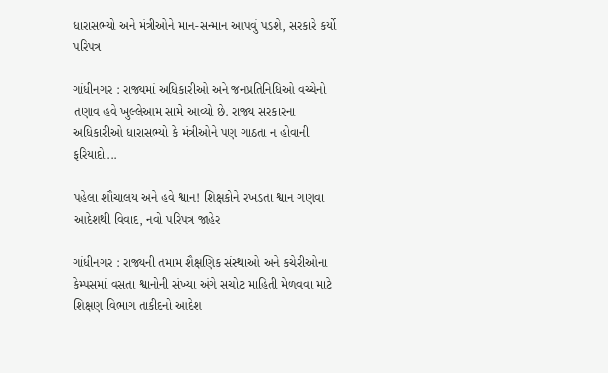ધારાસભ્યો અને મંત્રીઓને માન-સન્માન આપવું પડશે, સરકારે કર્યો પરિપત્ર

ગાંધીનગર : રાજ્યમાં અધિકારીઓ અને જનપ્રતિનિધિઓ વચ્ચેનો તણાવ હવે ખુલ્લેઆમ સામે આવ્યો છે. રાજ્ય સરકારના અધિકારીઓ ધારાસભ્યો કે મંત્રીઓને પણ ગાઠતા ન હોવાની ફરિયાદો...

પહેલા શૌચાલય અને હવે શ્વાન! શિક્ષકોને રખડતા શ્વાન ગણવા આદેશથી વિવાદ, નવો પરિપત્ર જાહેર

ગાંધીનગર : રાજ્યની તમામ શૈક્ષણિક સંસ્થાઓ અને કચેરીઓના કેમ્પસમાં વસતા શ્વાનોની સંખ્યા અંગે સચોટ માહિતી મેળવવા માટે શિક્ષણ વિભાગ તાકીદનો આદેશ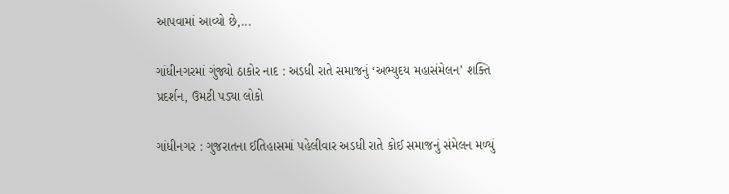આપવામાં આવ્યો છે,...

ગાંધીનગરમાં ગુંજ્યો ઠાકોર નાદ : અડધી રાતે સમાજનું ‘અભ્યુદય મહાસંમેલન’ શક્તિ પ્રદર્શન, ઉમટી પડ્યા લોકો

ગાંધીનગર : ગુજરાતના ઈતિહાસમાં પહેલીવાર અડધી રાતે કોઈ સમાજનું સંમેલન મળ્યું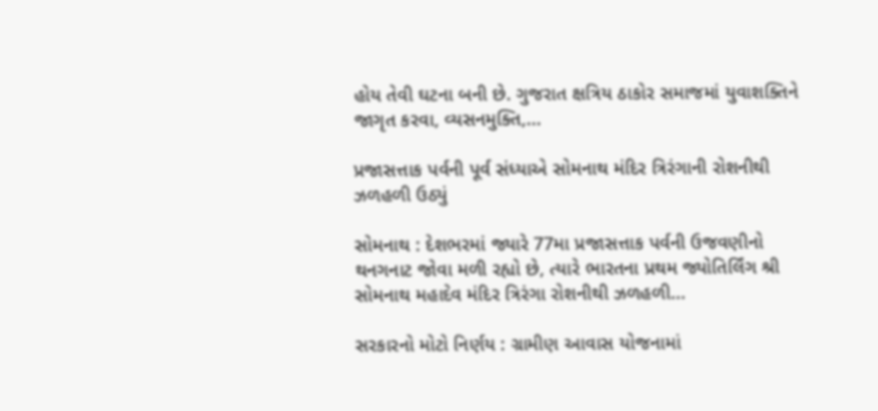હોય તેવી ઘટના બની છે. ગુજરાત ક્ષત્રિય ઠાકોર સમાજમાં યુવાશક્તિને જાગૃત કરવા, વ્યસનમુક્તિ,...

પ્રજાસત્તાક પર્વની પૂર્વ સંધ્યાએ સોમનાથ મંદિર ત્રિરંગાની રોશનીથી ઝળહળી ઉઠ્યું

સોમનાથ : દેશભરમાં જ્યારે 77મા પ્રજાસત્તાક પર્વની ઉજવણીનો થનગનાટ જોવા મળી રહ્યો છે, ત્યારે ભારતના પ્રથમ જ્યોતિર્લિંગ શ્રી સોમનાથ મહાદેવ મંદિર ત્રિરંગા રોશનીથી ઝળહળી...

સરકારનો મોટો નિર્ણય : ગ્રામીણ આવાસ યોજનામાં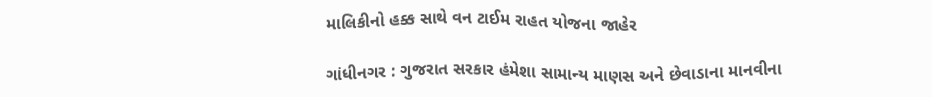માલિકીનો હક્ક સાથે વન ટાઈમ રાહત યોજના જાહેર

ગાંધીનગર : ગુજરાત સરકાર હંમેશા સામાન્ય માણસ અને છેવાડાના માનવીના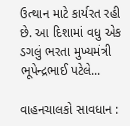ઉત્થાન માટે કાર્યરત રહી છે. આ દિશામાં વધુ એક ડગલું ભરતા મુખ્યમંત્રી ભૂપેન્દ્રભાઈ પટેલે...

વાહનચાલકો સાવધાન :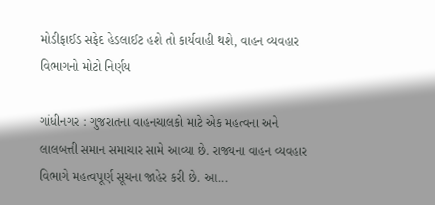મોડીફાઈડ સફેદ હેડલાઈટ હશે તો કાર્યવાહી થશે, વાહન વ્યવહાર વિભાગનો મોટો નિર્ણય

ગાંધીનગર : ગુજરાતના વાહનચાલકો માટે એક મહત્વના અને લાલબત્તી સમાન સમાચાર સામે આવ્યા છે. રાજ્યના વાહન વ્યવહાર વિભાગે મહત્વપૂર્ણ સૂચના જાહેર કરી છે. આ...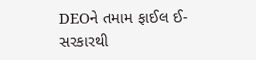DEOને તમામ ફાઈલ ઈ-સરકારથી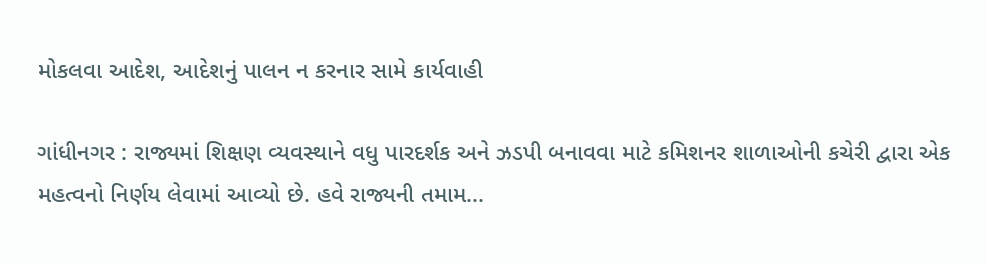મોકલવા આદેશ, આદેશનું પાલન ન કરનાર સામે કાર્યવાહી

ગાંધીનગર : રાજ્યમાં શિક્ષણ વ્યવસ્થાને વધુ પારદર્શક અને ઝડપી બનાવવા માટે કમિશનર શાળાઓની કચેરી દ્વારા એક મહત્વનો નિર્ણય લેવામાં આવ્યો છે. હવે રાજ્યની તમામ...